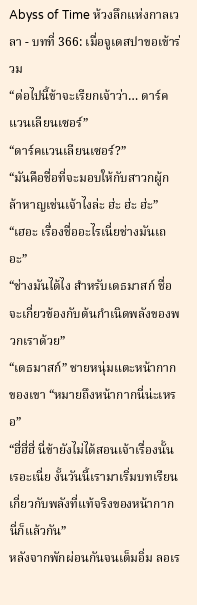Abyss of Time ห้วงลึกแห่งกาลเวลา - บทที่ 366: เมื่อจูเดสปาขอเข้าร่วม
“ต่อไปนี้ข้าจะเรียกเจ้าว่า… ดาร์คแวนเลียนเซอร์”
“ดาร์คแวนเลียนเซอร์?”
“มันคือชื่อที่จะมอบให้กับสาวกผู้กล้าหาญเช่นเจ้าไงล่ะ ฮ่ะ ฮ่ะ ฮ่ะ”
“เฮอะ เรื่องชื่ออะไรเนี่ยช่างมันเถอะ”
“ช่างมันได้ไง สำหรับเดธมาสก์ ชื่อจะเกี่ยวข้องกับต้นกำเนิดพลังของพวกเราด้วย”
“เดธมาสก์” ชายหนุ่มแตะหน้ากากของเขา “หมายถึงหน้ากากนี่น่ะเหรอ”
“ฮี่ฮี่ฮี่ นี่ข้ายังไม่ได้สอนเจ้าเรื่องนั้นเรอะเนี่ย งั้นวันนี้เรามาเริ่มบทเรียนเกี่ยวกับพลังที่แท้จริงของหน้ากากนี่ก็แล้วกัน”
หลังจากพักผ่อนกันจนเต็มอิ่ม ลอเร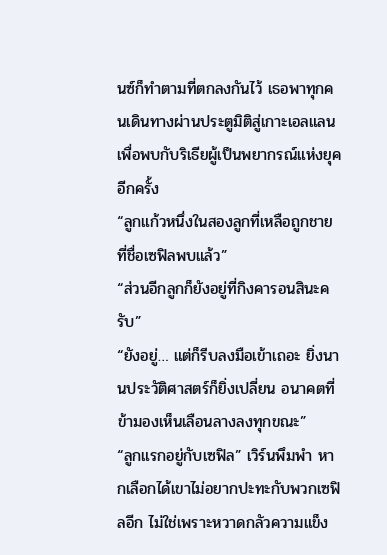นซ์ก็ทำตามที่ตกลงกันไว้ เธอพาทุกคนเดินทางผ่านประตูมิติสู่เกาะเอลแลนเพื่อพบกับริเธียผู้เป็นพยากรณ์แห่งยุคอีกครั้ง
“ลูกแก้วหนึ่งในสองลูกที่เหลือถูกชายที่ชื่อเซฟิลพบแล้ว”
“ส่วนอีกลูกก็ยังอยู่ที่กิงคารอนสินะครับ”
“ยังอยู่… แต่ก็รีบลงมือเข้าเถอะ ยิ่งนานประวัติศาสตร์ก็ยิ่งเปลี่ยน อนาคตที่ข้ามองเห็นเลือนลางลงทุกขณะ”
“ลูกแรกอยู่กับเซฟิล” เวิร์นพึมพำ หากเลือกได้เขาไม่อยากปะทะกับพวกเซฟิลอีก ไม่ใช่เพราะหวาดกลัวความแข็ง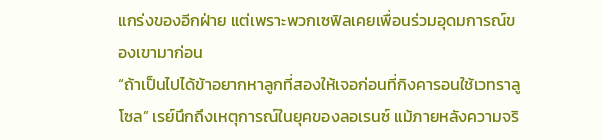แกร่งของอีกฝ่าย แต่เพราะพวกเซฟิลเคยเพื่อนร่วมอุดมการณ์ของเขามาก่อน
“ถ้าเป็นไปได้ข้าอยากหาลูกที่สองให้เจอก่อนที่กิงคารอนใช้เวทราลูโซล” เรย์นึกถึงเหตุการณ์ในยุคของลอเรนซ์ แม้ภายหลังความจริ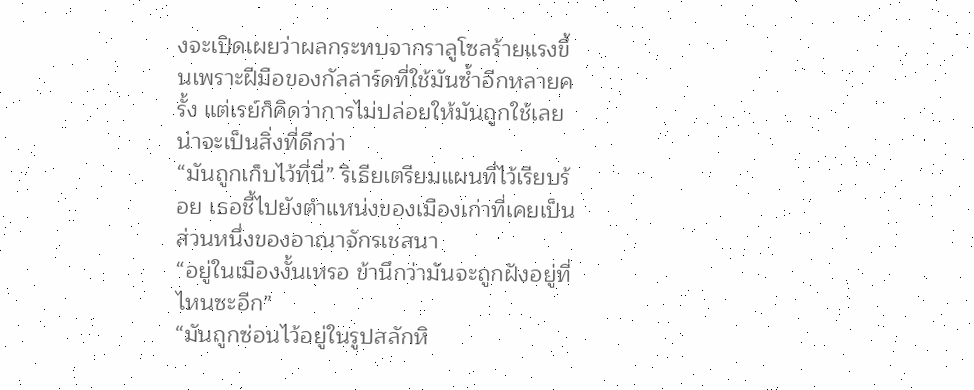งจะเปิดเผยว่าผลกระทบจากราลูโซลร้ายแรงขึ้นเพราะฝีมือของกัลลาร์ดที่ใช้มันซ้ำอีกหลายครั้ง แต่เรย์ก็คิดว่าการไม่ปล่อยให้มันถูกใช้เลยน่าจะเป็นสิ่งที่ดีกว่า
“มันถูกเก็บไว้ที่นี่” ริเธียเตรียมแผนที่ไว้เรียบร้อย เธอชี้ไปยังตำแหน่งของเมืองเก่าที่เคยเป็นส่วนหนึ่งของอาณาจักรเชสนา
“อยู่ในเมืองงั้นเหรอ ข้านึกว่ามันจะถูกฝังอยู่ที่ไหนซะอีก”
“มันถูกซ่อนไว้อยู่ในรูปสลักหิ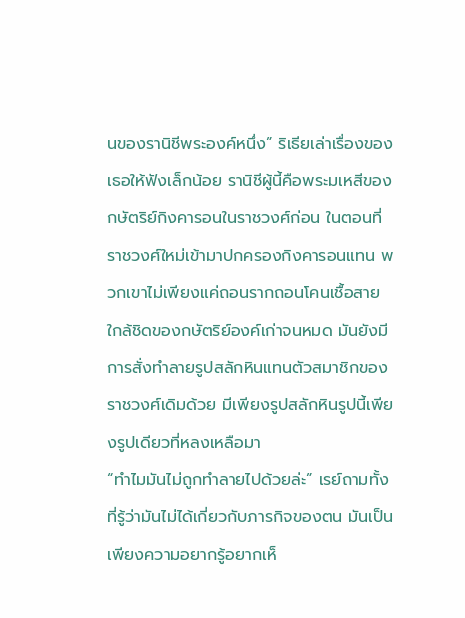นของรานิชีพระองค์หนึ่ง” ริเธียเล่าเรื่องของเธอให้ฟังเล็กน้อย รานิชีผู้นี้คือพระมเหสีของกษัตริย์กิงคารอนในราชวงศ์ก่อน ในตอนที่ราชวงศ์ใหม่เข้ามาปกครองกิงคารอนแทน พวกเขาไม่เพียงแค่ถอนรากถอนโคนเชื้อสายใกล้ชิดของกษัตริย์องค์เก่าจนหมด มันยังมีการสั่งทำลายรูปสลักหินแทนตัวสมาชิกของราชวงศ์เดิมด้วย มีเพียงรูปสลักหินรูปนี้เพียงรูปเดียวที่หลงเหลือมา
“ทำไมมันไม่ถูกทำลายไปด้วยล่ะ” เรย์ถามทั้งที่รู้ว่ามันไม่ได้เกี่ยวกับภารกิจของตน มันเป็นเพียงความอยากรู้อยากเห็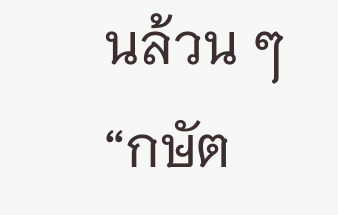นล้วน ๆ
“กษัต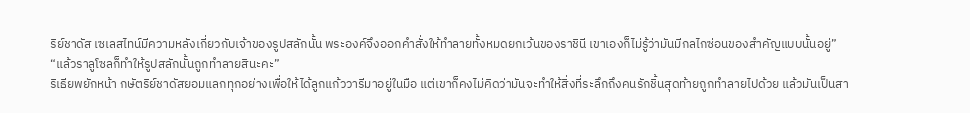ริย์ชาดัส เซเลสไทน์มีความหลังเกี่ยวกับเจ้าของรูปสลักนั้น พระองค์จึงออกคำสั่งให้ทำลายทั้งหมดยกเว้นของราชินี เขาเองก็ไม่รู้ว่ามันมีกลไกซ่อนของสำคัญแบบนั้นอยู่”
“แล้วราลูโซลก็ทำให้รูปสลักนั้นถูกทำลายสินะคะ”
ริเธียพยักหน้า กษัตริย์ชาดัสยอมแลกทุกอย่างเพื่อให้ได้ลูกแก้ววารีมาอยู่ในมือ แต่เขาก็คงไม่คิดว่ามันจะทำให้สิ่งที่ระลึกถึงคนรักชิ้นสุดท้ายถูกทำลายไปด้วย แล้วมันเป็นสา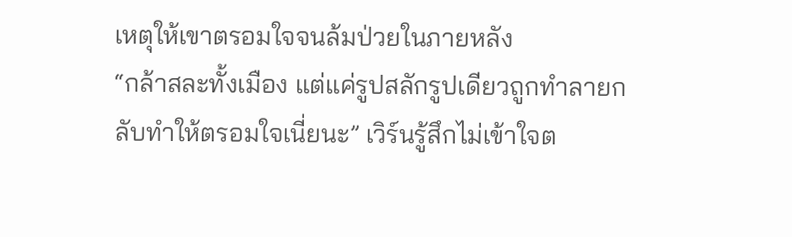เหตุให้เขาตรอมใจจนล้มป่วยในภายหลัง
“กล้าสละทั้งเมือง แต่แค่รูปสลักรูปเดียวถูกทำลายกลับทำให้ตรอมใจเนี่ยนะ” เวิร์นรู้สึกไม่เข้าใจต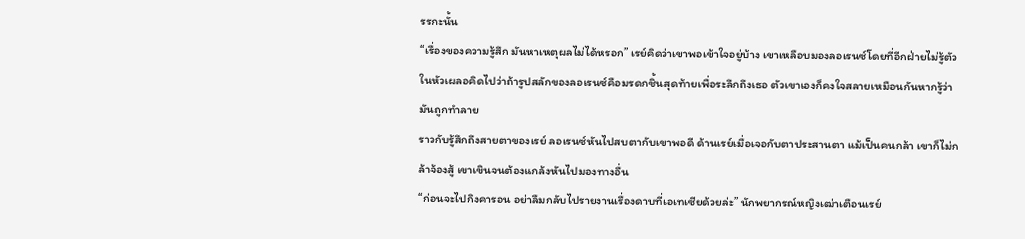รรกะนั้น
“เรื่องของความรู้สึก มันหาเหตุผลไม่ได้หรอก” เรย์คิดว่าเขาพอเข้าใจอยู่บ้าง เขาเหลือบมองลอเรนซ์โดยที่อีกฝ่ายไม่รู้ตัว ในหัวเผลอคิดไปว่าถ้ารูปสลักของลอเรนซ์คือมรดกชิ้นสุดท้ายเพื่อระลึกถึงเธอ ตัวเขาเองก็คงใจสลายเหมือนกันหากรู้ว่ามันถูกทำลาย
ราวกับรู้สึกถึงสายตาของเรย์ ลอเรนซ์หันไปสบตากับเขาพอดี ด้านเรย์เมื่อเจอกับตาประสานตา แม้เป็นคนกล้า เขาก็ไม่กล้าจ้องสู้ เขาเขินจนต้องแกล้งหันไปมองทางอื่น
“ก่อนจะไปกิงคารอน อย่าลืมกลับไปรายงานเรื่องดาบที่เอเทเซียด้วยล่ะ” นักพยากรณ์หญิงเฒ่าเตือนเรย์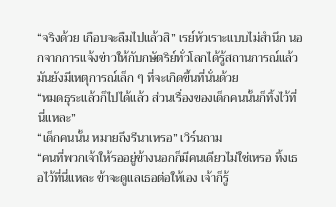“จริงด้วย เกือบจะลืมไปแล้วสิ” เรย์หัวเราะแบบไม่สำนึก นอกจากการแจ้งข่าวให้กับกษัตริย์ทั่วโลกได้รู้สถานการณ์แล้ว มันยังมีเหตุการณ์เล็ก ๆ ที่จะเกิดขึ้นที่นั่นด้วย
“หมดธุระแล้วก็ไปได้แล้ว ส่วนเรื่องของเด็กคนนั้นก็ทิ้งไว้ที่นี่แหละ”
“เด็กคนนั้น หมายถึงรีนาเหรอ” เวิร์นถาม
“คนที่พวกเจ้าให้รออยู่ข้างนอกก็มีคนเดียวไม่ใช่เหรอ ทิ้งเธอไว้ที่นี่แหละ ข้าจะดูแลเธอต่อให้เอง เจ้าก็รู้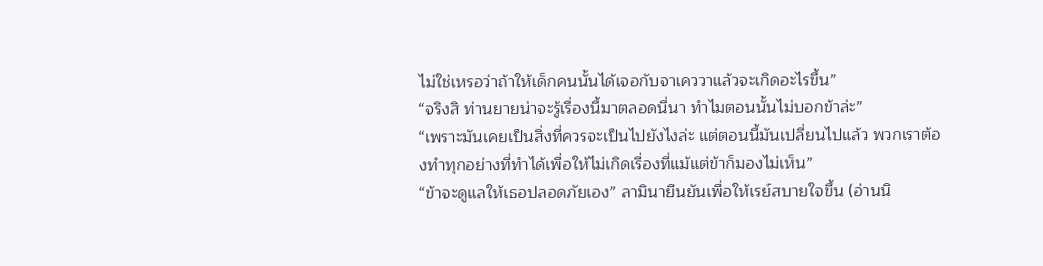ไม่ใช่เหรอว่าถ้าให้เด็กคนนั้นได้เจอกับจาเคววาแล้วจะเกิดอะไรขึ้น”
“จริงสิ ท่านยายน่าจะรู้เรื่องนี้มาตลอดนี่นา ทำไมตอนนั้นไม่บอกข้าล่ะ”
“เพราะมันเคยเป็นสิ่งที่ควรจะเป็นไปยังไงล่ะ แต่ตอนนี้มันเปลี่ยนไปแล้ว พวกเราต้องทำทุกอย่างที่ทำได้เพื่อให้ไม่เกิดเรื่องที่แม้แต่ข้าก็มองไม่เห็น”
“ข้าจะดูแลให้เธอปลอดภัยเอง” ลามินายืนยันเพื่อให้เรย์สบายใจขึ้น (อ่านนิ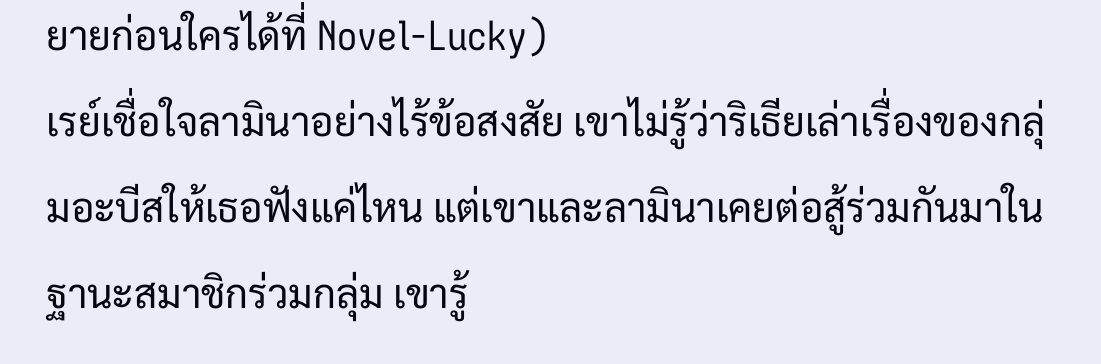ยายก่อนใครได้ที่ Novel-Lucky)
เรย์เชื่อใจลามินาอย่างไร้ข้อสงสัย เขาไม่รู้ว่าริเธียเล่าเรื่องของกลุ่มอะบีสให้เธอฟังแค่ไหน แต่เขาและลามินาเคยต่อสู้ร่วมกันมาในฐานะสมาชิกร่วมกลุ่ม เขารู้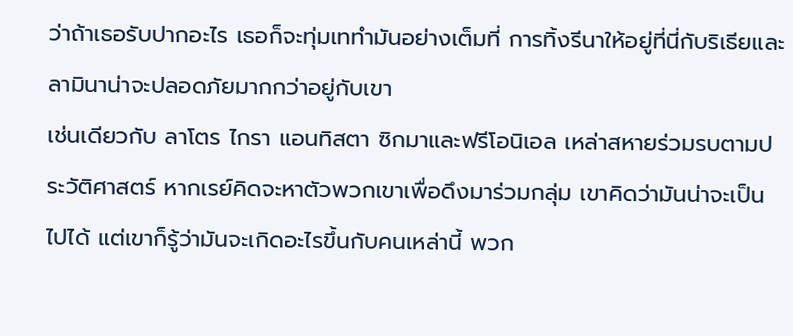ว่าถ้าเธอรับปากอะไร เธอก็จะทุ่มเททำมันอย่างเต็มที่ การทิ้งรีนาให้อยู่ที่นี่กับริเธียและลามินาน่าจะปลอดภัยมากกว่าอยู่กับเขา
เช่นเดียวกับ ลาโตร ไกรา แอนทิสตา ซิกมาและฟรีโอนิเอล เหล่าสหายร่วมรบตามประวัติศาสตร์ หากเรย์คิดจะหาตัวพวกเขาเพื่อดึงมาร่วมกลุ่ม เขาคิดว่ามันน่าจะเป็นไปได้ แต่เขาก็รู้ว่ามันจะเกิดอะไรขึ้นกับคนเหล่านี้ พวก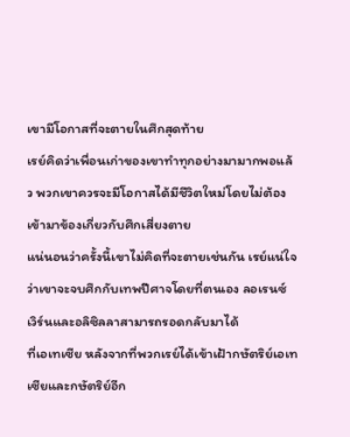เขามีโอกาสที่จะตายในศึกสุดท้าย
เรย์คิดว่าเพื่อนเก่าของเขาทำทุกอย่างมามากพอแล้ว พวกเขาควรจะมีโอกาสได้มีชีวิตใหม่โดยไม่ต้องเข้ามาข้องเกี่ยวกับศึกเสี่ยงตาย
แน่นอนว่าครั้งนี้เขาไม่คิดที่จะตายเช่นกัน เรย์แน่ใจว่าเขาจะจบศึกกับเทพปีศาจโดยที่ตนเอง ลอเรนซ์ เวิร์นและอลิซิลลาสามารถรอดกลับมาได้
ที่เอเทเซีย หลังจากที่พวกเรย์ได้เข้าเฝ้ากษัตริย์เอเทเซียและกษัตริย์อีก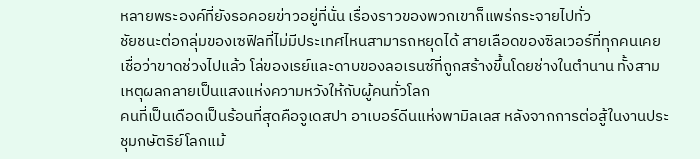หลายพระองค์ที่ยังรอคอยข่าวอยู่ที่นั่น เรื่องราวของพวกเขาก็แพร่กระจายไปทั่ว
ชัยชนะต่อกลุ่มของเซฟิลที่ไม่มีประเทศไหนสามารถหยุดได้ สายเลือดของซิลเวอร์ที่ทุกคนเคยเชื่อว่าขาดช่วงไปแล้ว โล่ของเรย์และดาบของลอเรนซ์ที่ถูกสร้างขึ้นโดยช่างในตำนาน ทั้งสามเหตุผลกลายเป็นแสงแห่งความหวังให้กับผู้คนทั่วโลก
คนที่เป็นเดือดเป็นร้อนที่สุดคือจูเดสปา อาเบอร์ดีนแห่งพามิลเลส หลังจากการต่อสู้ในงานประชุมกษัตริย์โลกแม้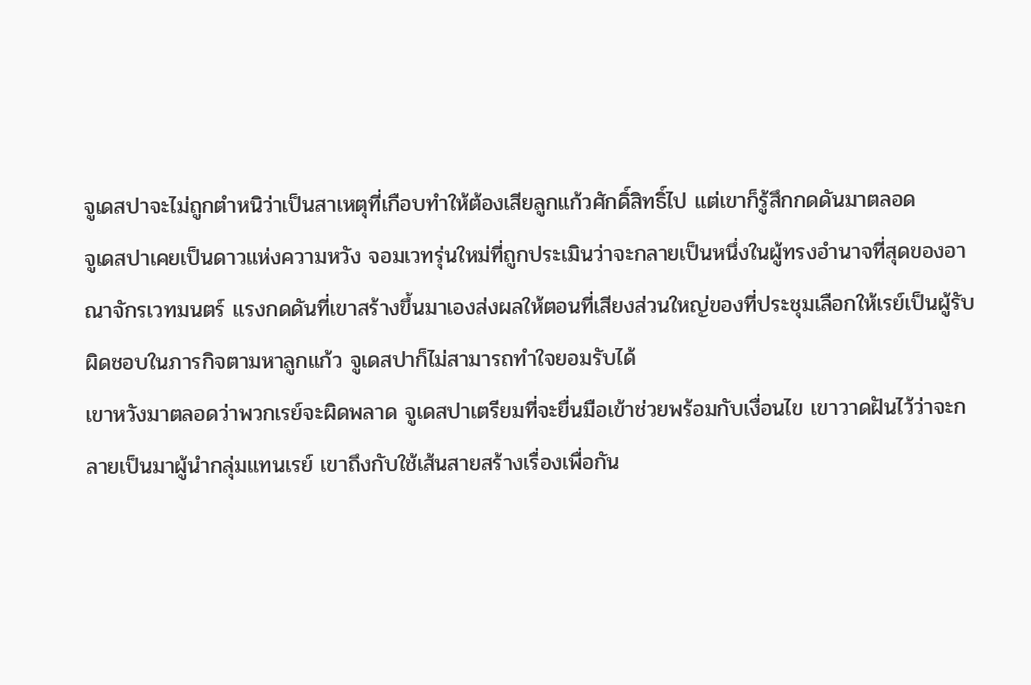จูเดสปาจะไม่ถูกตำหนิว่าเป็นสาเหตุที่เกือบทำให้ต้องเสียลูกแก้วศักดิ์สิทธิ์ไป แต่เขาก็รู้สึกกดดันมาตลอด
จูเดสปาเคยเป็นดาวแห่งความหวัง จอมเวทรุ่นใหม่ที่ถูกประเมินว่าจะกลายเป็นหนึ่งในผู้ทรงอำนาจที่สุดของอาณาจักรเวทมนตร์ แรงกดดันที่เขาสร้างขึ้นมาเองส่งผลให้ตอนที่เสียงส่วนใหญ่ของที่ประชุมเลือกให้เรย์เป็นผู้รับผิดชอบในภารกิจตามหาลูกแก้ว จูเดสปาก็ไม่สามารถทำใจยอมรับได้
เขาหวังมาตลอดว่าพวกเรย์จะผิดพลาด จูเดสปาเตรียมที่จะยื่นมือเข้าช่วยพร้อมกับเงื่อนไข เขาวาดฝันไว้ว่าจะกลายเป็นมาผู้นำกลุ่มแทนเรย์ เขาถึงกับใช้เส้นสายสร้างเรื่องเพื่อกัน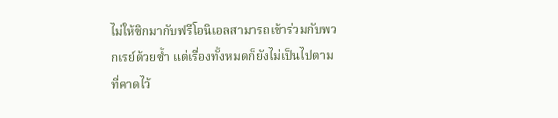ไม่ให้ซิกมากับฟรีโอนิเอลสามารถเข้าร่วมกับพวกเรย์ด้วยซ้ำ แต่เรื่องทั้งหมดก็ยังไม่เป็นไปตามที่คาดไว้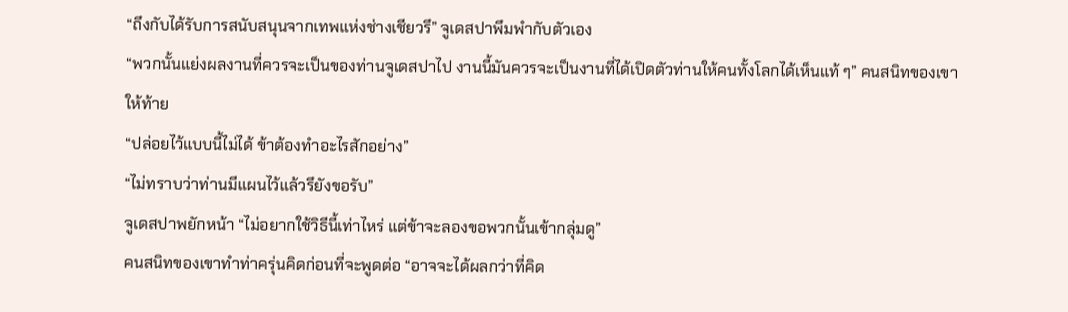“ถึงกับได้รับการสนับสนุนจากเทพแห่งช่างเชียวรึ” จูเดสปาพึมพำกับตัวเอง
“พวกนั้นแย่งผลงานที่ควรจะเป็นของท่านจูเดสปาไป งานนี้มันควรจะเป็นงานที่ได้เปิดตัวท่านให้คนทั้งโลกได้เห็นแท้ ๆ” คนสนิทของเขาให้ท้าย
“ปล่อยไว้แบบนี้ไม่ได้ ข้าต้องทำอะไรสักอย่าง”
“ไม่ทราบว่าท่านมีแผนไว้แล้วรึยังขอรับ”
จูเดสปาพยักหน้า “ไม่อยากใช้วิธีนี้เท่าไหร่ แต่ข้าจะลองขอพวกนั้นเข้ากลุ่มดู”
คนสนิทของเขาทำท่าครุ่นคิดก่อนที่จะพูดต่อ “อาจจะได้ผลกว่าที่คิด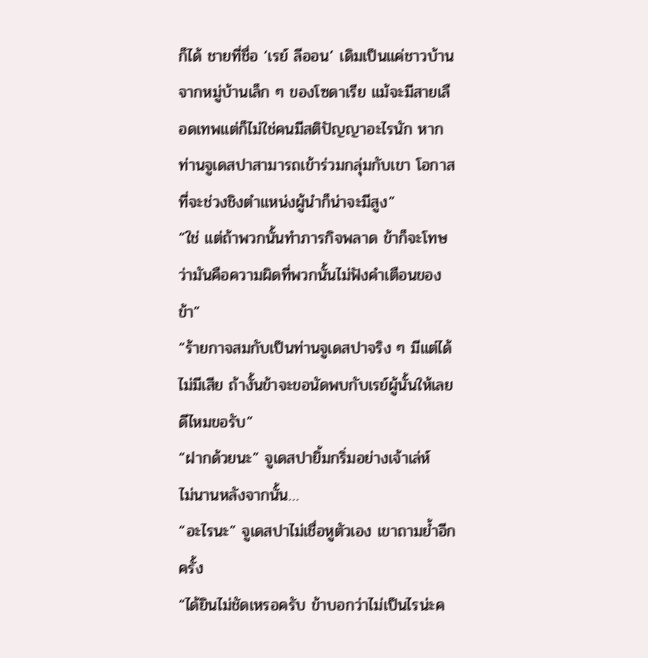ก็ได้ ชายที่ชื่อ ‘เรย์ ลีออน’ เดิมเป็นแค่ชาวบ้านจากหมู่บ้านเล็ก ๆ ของโซดาเรีย แม้จะมีสายเลือดเทพแต่ก็ไม่ใช่คนมีสติปัญญาอะไรนัก หากท่านจูเดสปาสามารถเข้าร่วมกลุ่มกับเขา โอกาสที่จะช่วงชิงตำแหน่งผู้นำก็น่าจะมีสูง”
“ใช่ แต่ถ้าพวกนั้นทำภารกิจพลาด ข้าก็จะโทษว่ามันคือความผิดที่พวกนั้นไม่ฟังคำเตือนของข้า”
“ร้ายกาจสมกับเป็นท่านจูเดสปาจริง ๆ มีแต่ได้ไม่มีเสีย ถ้างั้นข้าจะขอนัดพบกับเรย์ผู้นั้นให้เลยดีไหมขอรับ”
“ฝากด้วยนะ” จูเดสปายิ้มกริ่มอย่างเจ้าเล่ห์
ไม่นานหลังจากนั้น…
“อะไรนะ” จูเดสปาไม่เชื่อหูตัวเอง เขาถามย้ำอีกครั้ง
“ได้ยินไม่ชัดเหรอครับ ข้าบอกว่าไม่เป็นไรน่ะค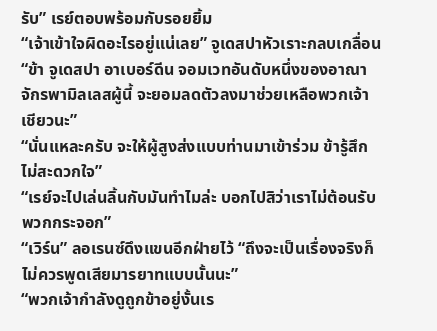รับ” เรย์ตอบพร้อมกับรอยยิ้ม
“เจ้าเข้าใจผิดอะไรอยู่แน่เลย” จูเดสปาหัวเราะกลบเกลื่อน “ข้า จูเดสปา อาเบอร์ดีน จอมเวทอันดับหนึ่งของอาณาจักรพามิลเลสผู้นี้ จะยอมลดตัวลงมาช่วยเหลือพวกเจ้าเชียวนะ”
“นั่นแหละครับ จะให้ผู้สูงส่งแบบท่านมาเข้าร่วม ข้ารู้สึกไม่สะดวกใจ”
“เรย์จะไปเล่นลิ้นกับมันทำไมล่ะ บอกไปสิว่าเราไม่ต้อนรับพวกกระจอก”
“เวิร์น” ลอเรนซ์ดึงแขนอีกฝ่ายไว้ “ถึงจะเป็นเรื่องจริงก็ไม่ควรพูดเสียมารยาทแบบนั้นนะ”
“พวกเจ้ากำลังดูถูกข้าอยู่งั้นเร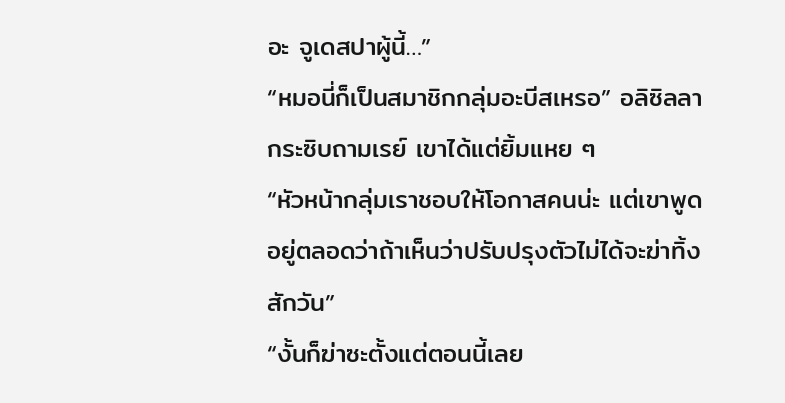อะ จูเดสปาผู้นี้…”
“หมอนี่ก็เป็นสมาชิกกลุ่มอะบีสเหรอ” อลิซิลลากระซิบถามเรย์ เขาได้แต่ยิ้มแหย ๆ
“หัวหน้ากลุ่มเราชอบให้โอกาสคนน่ะ แต่เขาพูดอยู่ตลอดว่าถ้าเห็นว่าปรับปรุงตัวไม่ได้จะฆ่าทิ้งสักวัน”
“งั้นก็ฆ่าซะตั้งแต่ตอนนี้เลย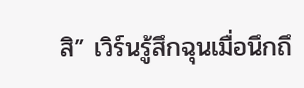สิ” เวิร์นรู้สึกฉุนเมื่อนึกถึ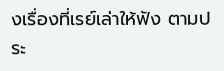งเรื่องที่เรย์เล่าให้ฟัง ตามประ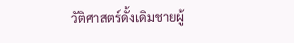วัติศาสตร์ดั้งเดิมชายผู้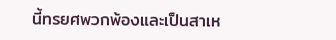นี้ทรยศพวกพ้องและเป็นสาเห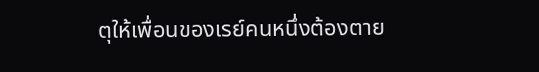ตุให้เพื่อนของเรย์คนหนึ่งต้องตาย